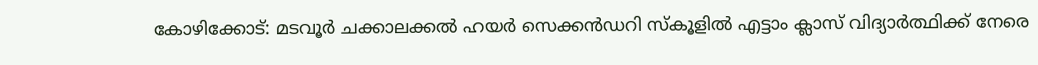കോഴിക്കോട്: മടവൂർ ചക്കാലക്കൽ ഹയർ സെക്കൻഡറി സ്കൂളിൽ എട്ടാം ക്ലാസ് വിദ്യാർത്ഥിക്ക് നേരെ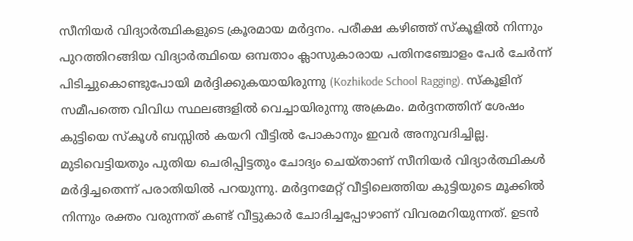സീനിയർ വിദ്യാർത്ഥികളുടെ ക്രൂരമായ മർദ്ദനം. പരീക്ഷ കഴിഞ്ഞ് സ്കൂളിൽ നിന്നും പുറത്തിറങ്ങിയ വിദ്യാർത്ഥിയെ ഒമ്പതാം ക്ലാസുകാരായ പതിനഞ്ചോളം പേർ ചേർന്ന് പിടിച്ചുകൊണ്ടുപോയി മർദ്ദിക്കുകയായിരുന്നു (Kozhikode School Ragging). സ്കൂളിന് സമീപത്തെ വിവിധ സ്ഥലങ്ങളിൽ വെച്ചായിരുന്നു അക്രമം. മർദ്ദനത്തിന് ശേഷം കുട്ടിയെ സ്കൂൾ ബസ്സിൽ കയറി വീട്ടിൽ പോകാനും ഇവർ അനുവദിച്ചില്ല.
മുടിവെട്ടിയതും പുതിയ ചെരിപ്പിട്ടതും ചോദ്യം ചെയ്താണ് സീനിയർ വിദ്യാർത്ഥികൾ മർദ്ദിച്ചതെന്ന് പരാതിയിൽ പറയുന്നു. മർദ്ദനമേറ്റ് വീട്ടിലെത്തിയ കുട്ടിയുടെ മൂക്കിൽ നിന്നും രക്തം വരുന്നത് കണ്ട് വീട്ടുകാർ ചോദിച്ചപ്പോഴാണ് വിവരമറിയുന്നത്. ഉടൻ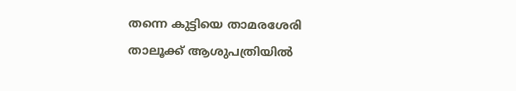തന്നെ കുട്ടിയെ താമരശേരി താലൂക്ക് ആശുപത്രിയിൽ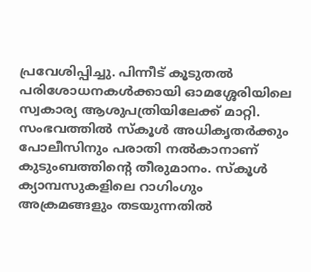പ്രവേശിപ്പിച്ചു. പിന്നീട് കൂടുതൽ പരിശോധനകൾക്കായി ഓമശ്ശേരിയിലെ സ്വകാര്യ ആശുപത്രിയിലേക്ക് മാറ്റി. സംഭവത്തിൽ സ്കൂൾ അധികൃതർക്കും പോലീസിനും പരാതി നൽകാനാണ് കുടുംബത്തിന്റെ തീരുമാനം. സ്കൂൾ ക്യാമ്പസുകളിലെ റാഗിംഗും അക്രമങ്ങളും തടയുന്നതിൽ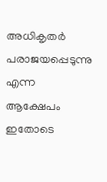അധികൃതർ പരാജയപ്പെടുന്നു എന്ന ആക്ഷേപം ഇതോടെ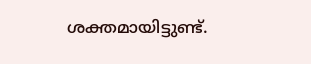ശക്തമായിട്ടുണ്ട്.